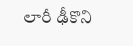లారీ ఢీకొని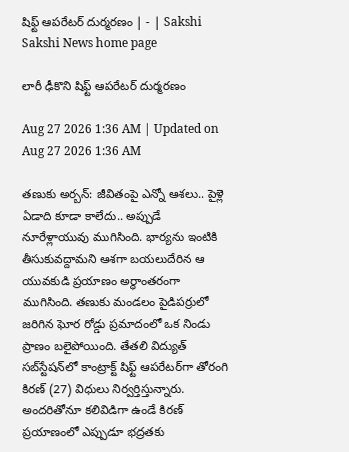షిఫ్ట్‌ ఆపరేటర్‌ దుర్మరణం | - | Sakshi
Sakshi News home page

లారీ ఢీకొని షిఫ్ట్‌ ఆపరేటర్‌ దుర్మరణం

Aug 27 2026 1:36 AM | Updated on Aug 27 2026 1:36 AM

తణుకు అర్బన్‌: జీవితంపై ఎన్నో ఆశలు.. పైళ్లె ఏడాది కూడా కాలేదు.. అప్పుడే నూరేళ్లాయువు ముగిసింది. భార్యను ఇంటికి తీసుకువద్దామని ఆశగా బయలుదేరిన ఆ యువకుడి ప్రయాణం అర్ధాంతరంగా ముగిసింది. తణుకు మండలం పైడిపర్రులో జరిగిన ఘోర రోడ్డు ప్రమాదంలో ఒక నిండు ప్రాణం బలైపోయింది. తేతలి విద్యుత్‌ సబ్‌స్టేషన్‌లో కాంట్రాక్ట్‌ షిఫ్ట్‌ ఆపరేటర్‌గా తోరంగి కిరణ్‌ (27) విధులు నిర్వర్తిస్తున్నారు. అందరితోనూ కలివిడిగా ఉండే కిరణ్‌ ప్రయాణంలో ఎప్పుడూ భద్రతకు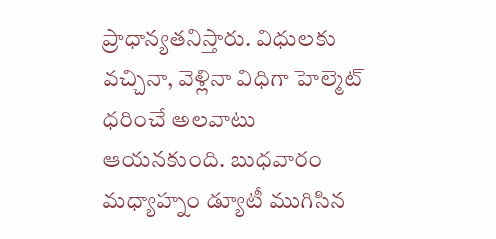ప్రాధాన్యతనిస్తారు. విధులకు వచ్చినా, వెళ్లినా విధిగా హెల్మెట్‌ ధరించే అలవాటు ఆయనకుంది. బుధవారం మధ్యాహ్నం డ్యూటీ ముగిసిన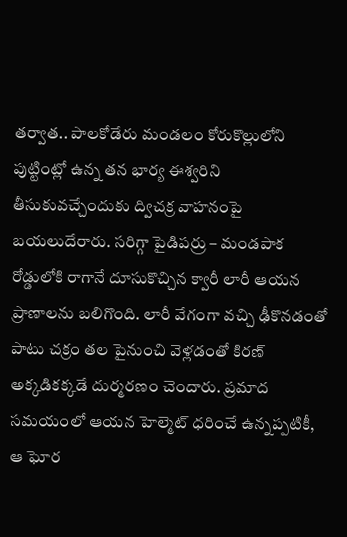తర్వాత.. పాలకోడేరు మండలం కోరుకొల్లులోని పుట్టింట్లో ఉన్న తన భార్య ఈశ్వరిని తీసుకువచ్చేందుకు ద్విచక్ర వాహనంపై బయలుదేరారు. సరిగ్గా పైడిపర్రు – మండపాక రోడ్డులోకి రాగానే దూసుకొచ్చిన క్వారీ లారీ ఆయన ప్రాణాలను బలిగొంది. లారీ వేగంగా వచ్చి ఢీకొనడంతో పాటు చక్రం తల పైనుంచి వెళ్లడంతో కిరణ్‌ అక్కడికక్కడే దుర్మరణం చెందారు. ప్రమాద సమయంలో ఆయన హెల్మెట్‌ ధరించే ఉన్నప్పటికీ, ఆ ఘోర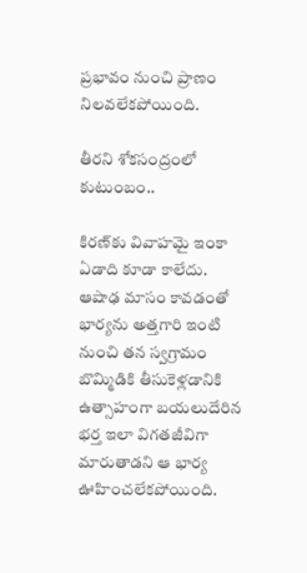ప్రభావం నుంచి ప్రాణం నిలవలేకపోయింది.

తీరని శోకసంద్రంలో కుటుంబం..

కిరణ్‌కు వివాహమై ఇంకా ఏడాది కూడా కాలేదు. ఆషాఢ మాసం కావడంతో భార్యను అత్తగారి ఇంటి నుంచి తన స్వగ్రామం బొమ్మిడికి తీసుకెళ్లడానికి ఉత్సాహంగా బయలుదేరిన భర్త ఇలా విగతజీవిగా మారుతాడని ఆ భార్య ఊహించలేకపోయింది.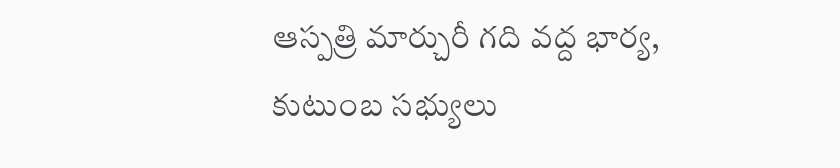ఆస్పత్రి మార్చురీ గది వద్ద భార్య, కుటుంబ సభ్యులు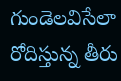గుండెలవిసేలా రోదిస్తున్న తీరు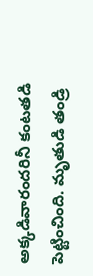అక్కడివారందరినీ కంటతడి పెట్టించింది. మృతుడి తండ్రి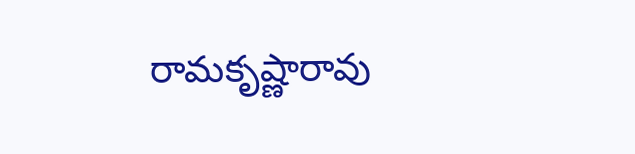రామకృష్ణారావు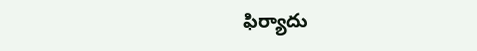ఫిర్యాదు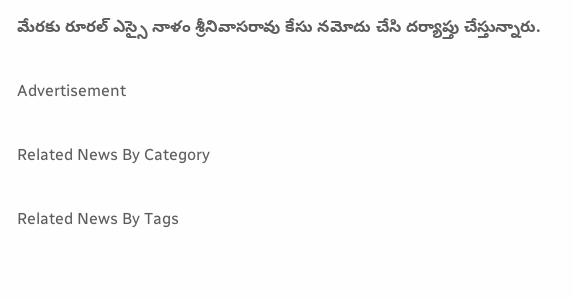మేరకు రూరల్‌ ఎస్సై నాళం శ్రీనివాసరావు కేసు నమోదు చేసి దర్యాప్తు చేస్తున్నారు.

Advertisement

Related News By Category

Related News By Tags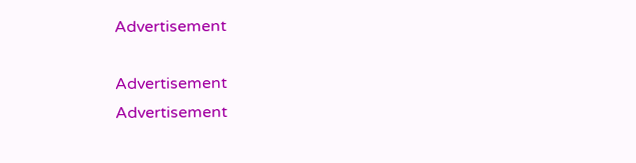Advertisement

Advertisement
Advertisement